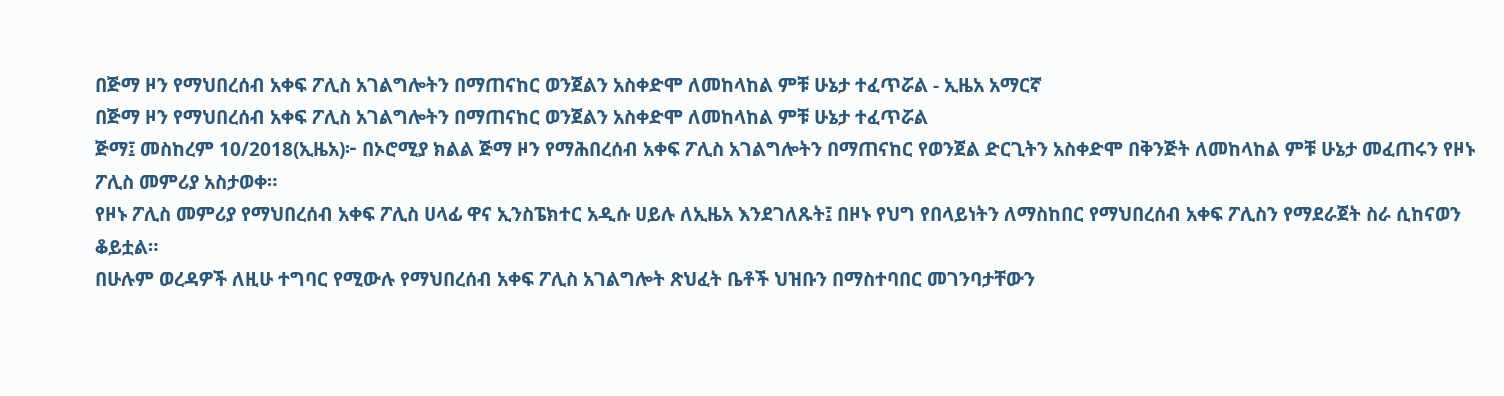በጅማ ዞን የማህበረሰብ አቀፍ ፖሊስ አገልግሎትን በማጠናከር ወንጀልን አስቀድሞ ለመከላከል ምቹ ሁኔታ ተፈጥሯል - ኢዜአ አማርኛ
በጅማ ዞን የማህበረሰብ አቀፍ ፖሊስ አገልግሎትን በማጠናከር ወንጀልን አስቀድሞ ለመከላከል ምቹ ሁኔታ ተፈጥሯል
ጅማ፤ መስከረም 10/2018(ኢዜአ)፦ በኦሮሚያ ክልል ጅማ ዞን የማሕበረሰብ አቀፍ ፖሊስ አገልግሎትን በማጠናከር የወንጀል ድርጊትን አስቀድሞ በቅንጅት ለመከላከል ምቹ ሁኔታ መፈጠሩን የዞኑ ፖሊስ መምሪያ አስታወቀ።
የዞኑ ፖሊስ መምሪያ የማህበረሰብ አቀፍ ፖሊስ ሀላፊ ዋና ኢንስፔክተር አዲሱ ሀይሉ ለኢዜአ እንደገለጹት፤ በዞኑ የህግ የበላይነትን ለማስከበር የማህበረሰብ አቀፍ ፖሊስን የማደራጀት ስራ ሲከናወን ቆይቷል።
በሁሉም ወረዳዎች ለዚሁ ተግባር የሚውሉ የማህበረሰብ አቀፍ ፖሊስ አገልግሎት ጽህፈት ቤቶች ህዝቡን በማስተባበር መገንባታቸውን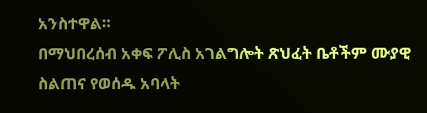አንስተዋል።
በማህበረሰብ አቀፍ ፖሊስ አገልግሎት ጽህፈት ቤቶችም ሙያዊ ስልጠና የወሰዱ አባላት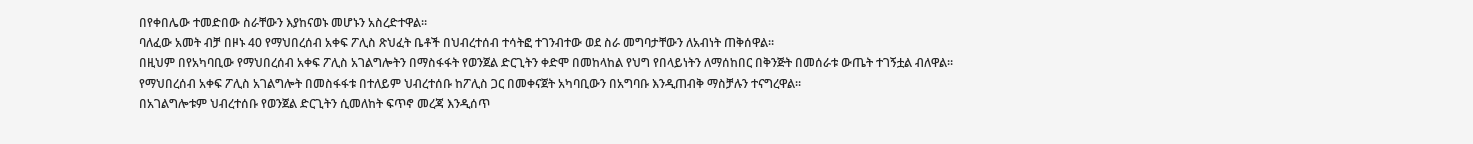በየቀበሌው ተመድበው ስራቸውን እያከናወኑ መሆኑን አስረድተዋል።
ባለፈው አመት ብቻ በዞኑ 40 የማህበረሰብ አቀፍ ፖሊስ ጽህፈት ቤቶች በህብረተሰብ ተሳትፎ ተገንብተው ወደ ስራ መግባታቸውን ለአብነት ጠቅሰዋል።
በዚህም በየአካባቢው የማህበረሰብ አቀፍ ፖሊስ አገልግሎትን በማስፋፋት የወንጀል ድርጊትን ቀድሞ በመከላከል የህግ የበላይነትን ለማሰከበር በቅንጅት በመሰራቱ ውጤት ተገኝቷል ብለዋል።
የማህበረሰብ አቀፍ ፖሊስ አገልግሎት በመስፋፋቱ በተለይም ህብረተሰቡ ከፖሊስ ጋር በመቀናጀት አካባቢውን በአግባቡ እንዲጠብቅ ማስቻሉን ተናግረዋል።
በአገልግሎቱም ህብረተሰቡ የወንጀል ድርጊትን ሲመለከት ፍጥኖ መረጃ እንዲሰጥ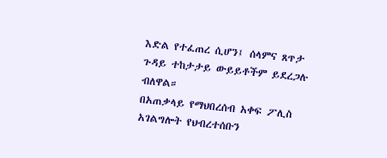እድል የተፈጠረ ሲሆን፤ ሰላምና ጸጥታ ጉዳይ ተከታታይ ውይይቶችም ይደረጋሉ ብለዋል።
በአጠቃላይ የማህበረሰብ አቀፍ ፖሊስ አገልግሎት የህብረተሰቡን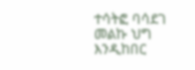ተሳትፎ ባሳደገ መልኩ ህግ እንዲከበር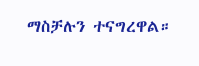ማስቻሉን ተናግረዋል።